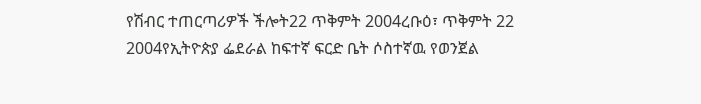የሽብር ተጠርጣሪዎች ችሎት22 ጥቅምት 2004ረቡዕ፣ ጥቅምት 22 2004የኢትዮጵያ ፌደራል ከፍተኛ ፍርድ ቤት ሶስተኛዉ የወንጀል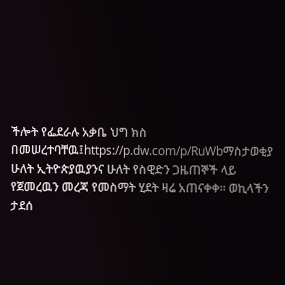ችሎት የፌደራሉ አቃቤ ህግ ክስ በመሠረተባቸዉ፤https://p.dw.com/p/RuWbማስታወቂያ ሁለት ኢትዮጵያዉያንና ሁለት የስዊድን ጋዜጠኞች ላይ የጀመረዉን መረጃ የመስማት ሂደት ዛሬ አጠናቀቀ። ወኪላችን ታደሰ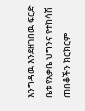እንግዳዉ እንደዘገበዉ ፍርድ ቤቱ የአቃቤ ህግንና የተከሳሽ ጠበቆችን ክርክርም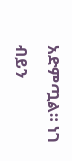አድምጧል። ነገ ብይን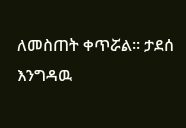ለመስጠት ቀጥሯል። ታደሰ እንግዳዉ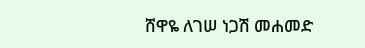ሸዋዬ ለገሠ ነጋሽ መሐመድ